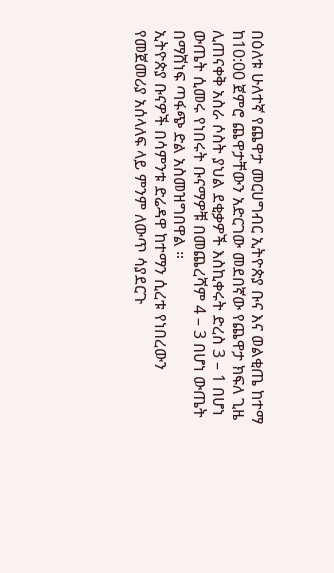በዕለቱ ሁለተኛ የጨዋታ መርሀግብር ኢትዮጵያ ቡና እና ወልቂጤ ከተማ ከ10:00 ጀምሮ ጨዋታቸውን አድርገው መደበኛው የጨዋታ ክፍለ ጊዜ ሊጠናቀቅ አስራ ሶስት ያህል ደቂቃዎች እስኪቀሩት ድረስ 3 – 1 በሆነ ውጤት ሲመሩ የነበሩት ቡናማዎቹ በመጨረሻም 4 – 3 በሆነ ውጤት በማሸነፍ ጣፋጭ ድል አስመዝግበዋል ።
ኢትዮጵያ ቡናዎች በሳምንቱ ድሬዳዋ ከተማን ሲረቱ የነበረውን የመጀመሪያ አሰላለፍ ላይ ምንም ለውጥ ሳያደርጉ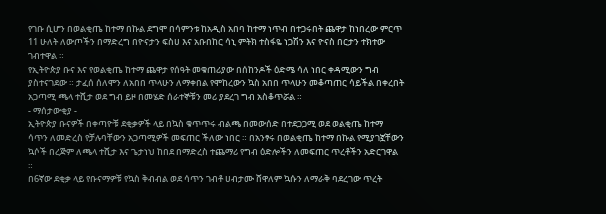የገቡ ሲሆን በወልቂጤ ከተማ በኩል ደግሞ በሳምንቱ ከአዲስ አበባ ከተማ ነጥብ በተጋሩበት ጨዋታ ከነበረው ምርጥ 11 ሁለት ለውጦችን በማድረግ በዮናታን ፍስሀ እና አቡበከር ሳኒ ምትክ ተስፋዬ ነጋሽን እና ዮናስ በርታን ተክተው ገብተዋል ።
የኢትዮጵያ ቡና እና የወልቂጤ ከተማ ጨዋታ የሰዓት መቁጠሪያው በሰከንዶች ዕድሜ ሳለ ነበር ቀዳሚውን ግብ ያስተናገደው ። ታፈሰ ሰለሞን ለአበበ ጥላሁን ለማቀበል የሞከረውን ኳስ አበበ ጥላሁን መቆጣጠር ሳይችል በቀረበት አጋጣሚ ጫላ ተሺታ ወደ ግብ ይዞ በመሄድ ሰራተኞቹን መሪ ያደረገ ግብ አስቆጥሯል ።
- ማሰታውቂያ -
ኢትዮጵያ ቡናዎች በቀጣዮቹ ደቂቃዎች ላይ በኳስ ቁጥጥሩ ብልጫ በመውሰድ በተደጋጋሚ ወደ ወልቂጤ ከተማ ሳጥን ለመድረስ የቻሉባቸውን አጋጣሚዎች መፍጠር ችለው ነበር ። በአንፃሩ በወልቂጤ ከተማ በኩል የሚያገኟቸውን ኳሶች በረጅም ለጫላ ተሺታ እና ጌታነህ ከበደ በማድረስ ተጨማሪ የግብ ዕድሎችን ለመፍጠር ጥረቶችን አድርገዋል ።
በ6ኛው ደቂቃ ላይ የቡናማዎቹ የኳስ ቅብብል ወደ ሳጥን ገብቶ ሀብታሙ ሸዋለም ኳሱን ለማራቅ ባደረገው ጥረት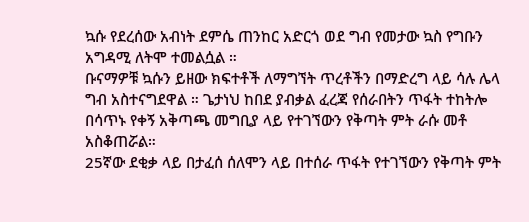ኳሱ የደረሰው አብነት ደምሴ ጠንከር አድርጎ ወደ ግብ የመታው ኳስ የግቡን አግዳሚ ለትሞ ተመልሷል ።
ቡናማዎቹ ኳሱን ይዘው ክፍተቶች ለማግኘት ጥረቶችን በማድረግ ላይ ሳሉ ሌላ ግብ አስተናግደዋል ። ጌታነህ ከበደ ያብቃል ፈረጃ የሰራበትን ጥፋት ተከትሎ በሳጥኑ የቀኝ አቅጣጫ መግቢያ ላይ የተገኘውን የቅጣት ምት ራሱ መቶ አስቆጠሯል።
25ኛው ደቂቃ ላይ በታፈሰ ሰለሞን ላይ በተሰራ ጥፋት የተገኘውን የቅጣት ምት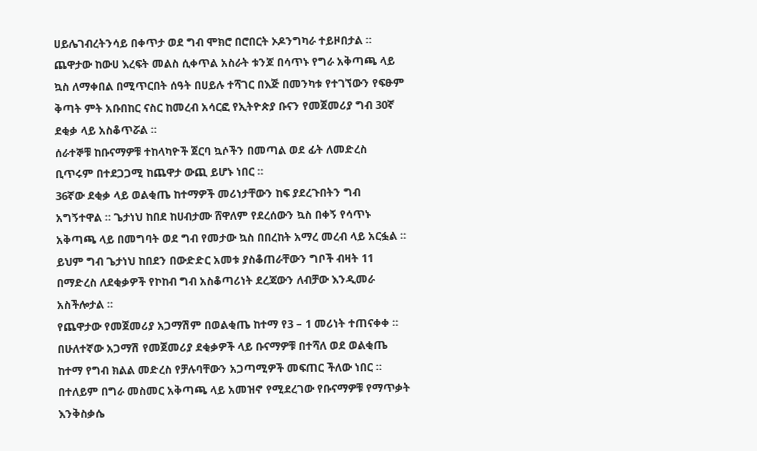ሀይሌገብረትንሳይ በቀጥታ ወደ ግብ ሞክሮ በሮበርት ኦዶንግካራ ተይዞበታል ።
ጨዋታው ከውሀ እረፍት መልስ ሲቀጥል አስራት ቱንጆ በሳጥኑ የግራ አቅጣጫ ላይ ኳስ ለማቀበል በሚጥርበት ሰዓት በሀይሉ ተሻገር በእጅ በመንካቱ የተገኘውን የፍፁም ቅጣት ምት አቡበከር ናስር ከመረብ አሳርፎ የኢትዮጵያ ቡናን የመጀመሪያ ግብ 30ኛ ደቂቃ ላይ አስቆጥሯል ።
ሰራተኞቹ ከቡናማዎቹ ተከላካዮች ጀርባ ኳሶችን በመጣል ወደ ፊት ለመድረስ ቢጥሩም በተደጋጋሚ ከጨዋታ ውጪ ይሆኑ ነበር ።
36ኛው ደቂቃ ላይ ወልቂጤ ከተማዎች መሪነታቸውን ከፍ ያደረጉበትን ግብ አግኝተዋል ። ጌታነህ ከበደ ከሀብታሙ ሸዋለም የደረሰውን ኳስ በቀኝ የሳጥኑ አቅጣጫ ላይ በመግባት ወደ ግብ የመታው ኳስ በበረከት አማረ መረብ ላይ አርፏል ። ይህም ግብ ጌታነህ ከበደን በውድድር አመቱ ያስቆጠራቸውን ግቦች ብዛት 11 በማድረስ ለደቂቃዎች የኮከብ ግብ አስቆጣሪነት ደረጃውን ለብቻው እንዲመራ አስችሎታል ።
የጨዋታው የመጀመሪያ አጋማሽም በወልቂጤ ከተማ የ3 – 1 መሪነት ተጠናቀቀ ።
በሁለተኛው አጋማሽ የመጀመሪያ ደቂቃዎች ላይ ቡናማዎቹ በተሻለ ወደ ወልቂጤ ከተማ የግብ ክልል መድረስ የቻሉባቸውን አጋጣሚዎች መፍጠር ችለው ነበር ። በተለይም በግራ መስመር አቅጣጫ ላይ አመዝኖ የሚደረገው የቡናማዎቹ የማጥቃት እንቅስቃሴ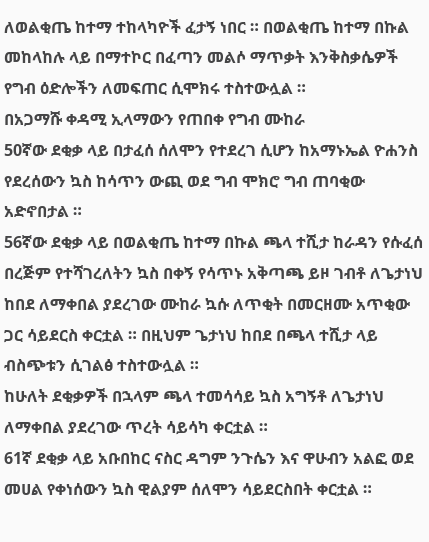ለወልቂጤ ከተማ ተከላካዮች ፈታኝ ነበር ። በወልቂጤ ከተማ በኩል መከላከሉ ላይ በማተኮር በፈጣን መልሶ ማጥቃት እንቅስቃሴዎች የግብ ዕድሎችን ለመፍጠር ሲሞክሩ ተስተውሏል ።
በአጋማሹ ቀዳሚ ኢላማውን የጠበቀ የግብ ሙከራ
50ኛው ደቂቃ ላይ በታፈሰ ሰለሞን የተደረገ ሲሆን ከአማኑኤል ዮሐንስ የደረሰውን ኳስ ከሳጥን ውጪ ወደ ግብ ሞክሮ ግብ ጠባቂው አድኖበታል ።
56ኛው ደቂቃ ላይ በወልቂጤ ከተማ በኩል ጫላ ተሺታ ከራዳን የሱፈሰ በረጅም የተሻገረለትን ኳስ በቀኝ የሳጥኑ አቅጣጫ ይዞ ገብቶ ለጌታነህ ከበደ ለማቀበል ያደረገው ሙከራ ኳሱ ለጥቂት በመርዘሙ አጥቂው ጋር ሳይደርስ ቀርቷል ። በዚህም ጌታነህ ከበደ በጫላ ተሺታ ላይ ብስጭቱን ሲገልፅ ተስተውሏል ።
ከሁለት ደቂቃዎች በኋላም ጫላ ተመሳሳይ ኳስ አግኝቶ ለጌታነህ ለማቀበል ያደረገው ጥረት ሳይሳካ ቀርቷል ።
61ኛ ደቂቃ ላይ አቡበከር ናስር ዳግም ንጉሴን እና ዋሁብን አልፎ ወደ መሀል የቀነሰውን ኳስ ዊልያም ሰለሞን ሳይደርስበት ቀርቷል ።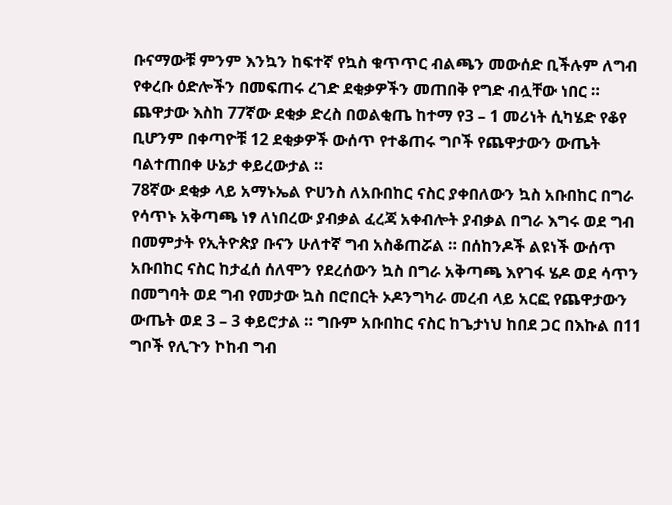ቡናማውቹ ምንም እንኳን ከፍተኛ የኳስ ቁጥጥር ብልጫን መውሰድ ቢችሉም ለግብ የቀረቡ ዕድሎችን በመፍጠሩ ረገድ ደቂቃዎችን መጠበቅ የግድ ብሏቸው ነበር ።
ጨዋታው እስከ 77ኛው ደቂቃ ድረስ በወልቂጤ ከተማ የ3 – 1 መሪነት ሲካሄድ የቆየ ቢሆንም በቀጣዮቹ 12 ደቂቃዎች ውሰጥ የተቆጠሩ ግቦች የጨዋታውን ውጤት ባልተጠበቀ ሁኔታ ቀይረውታል ።
78ኛው ደቂቃ ላይ አማኑኤል ዮሀንስ ለአቡበከር ናስር ያቀበለውን ኳስ አቡበከር በግራ የሳጥኑ አቅጣጫ ነፃ ለነበረው ያብቃል ፈረጃ አቀብሎት ያብቃል በግራ እግሩ ወደ ግብ በመምታት የኢትዮጵያ ቡናን ሁለተኛ ግብ አስቆጠሯል ። በሰከንዶች ልዩነች ውሰጥ አቡበከር ናስር ከታፈሰ ሰለሞን የደረሰውን ኳስ በግራ አቅጣጫ እየገፋ ሄዶ ወደ ሳጥን በመግባት ወደ ግብ የመታው ኳስ በሮበርት ኦዶንግካራ መረብ ላይ አርፎ የጨዋታውን ውጤት ወደ 3 – 3 ቀይሮታል ። ግቡም አቡበከር ናስር ከጌታነህ ከበደ ጋር በእኩል በ11 ግቦች የሊጉን ኮከብ ግብ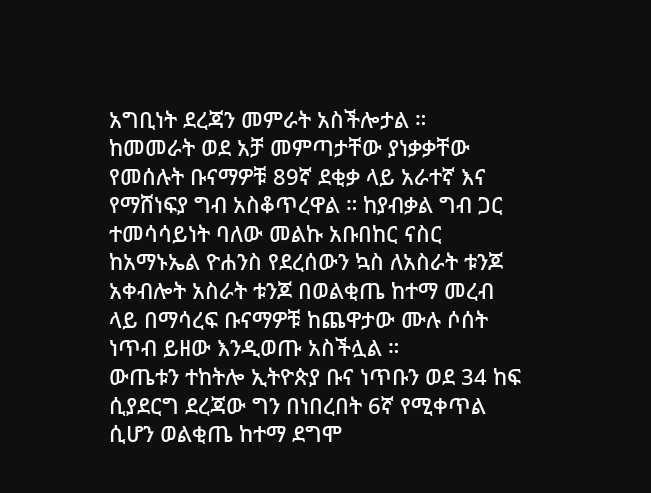አግቢነት ደረጃን መምራት አስችሎታል ።
ከመመራት ወደ አቻ መምጣታቸው ያነቃቃቸው የመሰሉት ቡናማዎቹ 89ኛ ደቂቃ ላይ አራተኛ እና የማሸነፍያ ግብ አስቆጥረዋል ። ከያብቃል ግብ ጋር ተመሳሳይነት ባለው መልኩ አቡበከር ናስር ከአማኑኤል ዮሐንስ የደረሰውን ኳስ ለአስራት ቱንጆ አቀብሎት አስራት ቱንጆ በወልቂጤ ከተማ መረብ ላይ በማሳረፍ ቡናማዎቹ ከጨዋታው ሙሉ ሶሰት ነጥብ ይዘው እንዲወጡ አስችሏል ።
ውጤቱን ተከትሎ ኢትዮጵያ ቡና ነጥቡን ወደ 34 ከፍ ሲያደርግ ደረጃው ግን በነበረበት 6ኛ የሚቀጥል ሲሆን ወልቂጤ ከተማ ደግሞ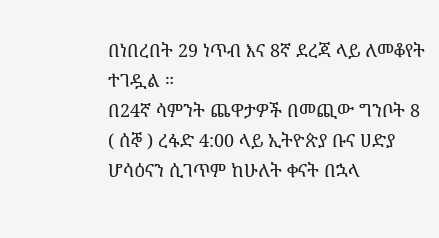በነበረበት 29 ነጥብ እና 8ኛ ደረጃ ላይ ለመቆየት ተገዷል ።
በ24ኛ ሳምንት ጨዋታዎች በመጪው ግንቦት 8 ( ሰኞ ) ረፋድ 4:00 ላይ ኢትዮጵያ ቡና ሀድያ ሆሳዕናን ሲገጥም ከሁለት ቀናት በኋላ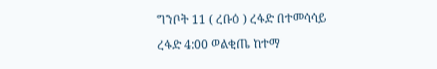ግንቦት 11 ( ረቡዕ ) ረፋድ በተመሳሳይ ረፋድ 4:00 ወልቂጤ ከተማ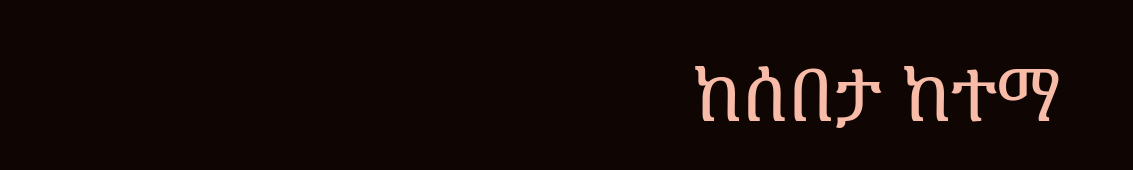ከሰበታ ከተማ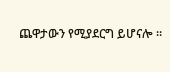ጨዋታውን የሚያደርግ ይሆናሎ ።